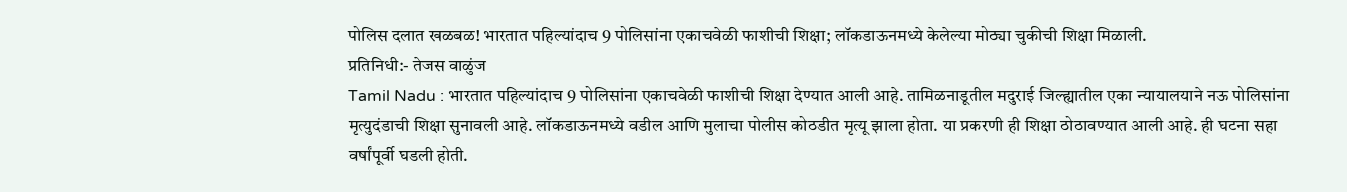पोलिस दलात खळबळ! भारतात पहिल्यांदाच 9 पोलिसांना एकाचवेळी फाशीची शिक्षा; लॉकडाऊनमध्ये केलेल्या मोठ्या चुकीची शिक्षा मिळाली.
प्रतिनिधी:- तेजस वाळुंज
Tamil Nadu : भारतात पहिल्यांदाच 9 पोलिसांना एकाचवेळी फाशीची शिक्षा देण्यात आली आहे. तामिळनाडूतील मदुराई जिल्ह्यातील एका न्यायालयाने नऊ पोलिसांना मृत्युदंडाची शिक्षा सुनावली आहे. लॉकडाऊनमध्ये वडील आणि मुलाचा पोलीस कोठडीत मृत्यू झाला होता. या प्रकरणी ही शिक्षा ठोठावण्यात आली आहे. ही घटना सहा वर्षांपूर्वी घडली होती.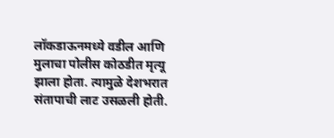लॉकडाऊनमध्ये वडील आणि मुलाचा पोलीस कोठडीत मृत्यू झाला होता. त्यामुळे देशभरात संतापाची लाट उसळली होती.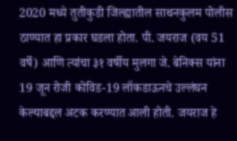2020 मध्ये तुतीकुडी जिल्ह्यातील साथनकुलम पोलीस ठाण्यात हा प्रकार घडला होता. पी. जयराज (वय 51 वर्षे) आणि त्यांचा ३१ वर्षीय मुलगा जे. बेनिक्स यांना 19 जून रोजी कोविड-19 लॉकडाऊनचे उल्लंघन केल्याबद्दल अटक करण्यात आली होती. जयराज हे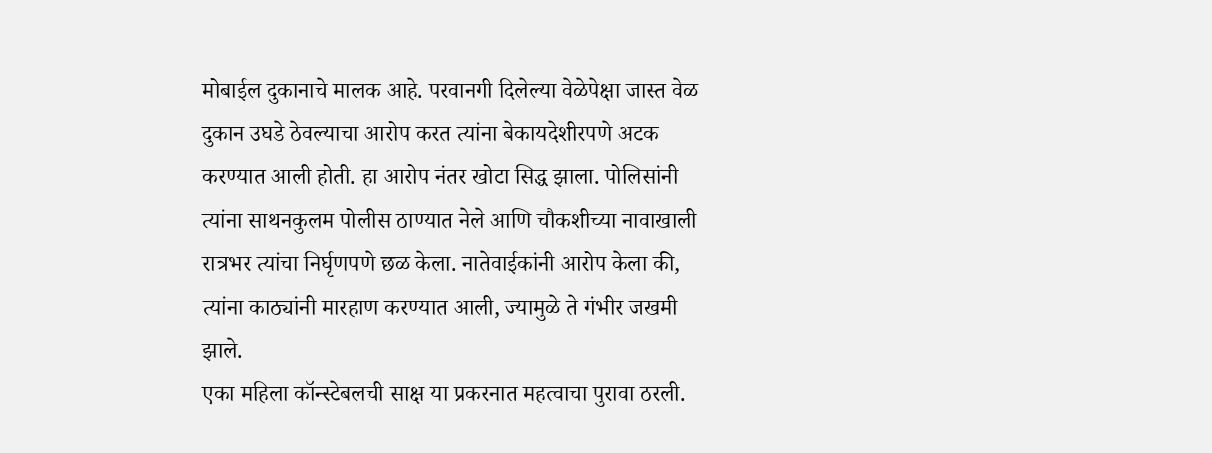मोबाईल दुकानाचे मालक आहे. परवानगी दिलेल्या वेळेपेक्षा जास्त वेळ दुकान उघडे ठेवल्याचा आरोप करत त्यांना बेकायदेशीरपणे अटक करण्यात आली होती. हा आरोप नंतर खोटा सिद्ध झाला. पोलिसांनी त्यांना साथनकुलम पोलीस ठाण्यात नेले आणि चौकशीच्या नावाखाली रात्रभर त्यांचा निर्घृणपणे छळ केला. नातेवाईकांनी आरोप केला की, त्यांना काठ्यांनी मारहाण करण्यात आली, ज्यामुळे ते गंभीर जखमी झाले.
एका महिला कॉन्स्टेबलची साक्ष या प्रकरनात महत्वाचा पुरावा ठरली.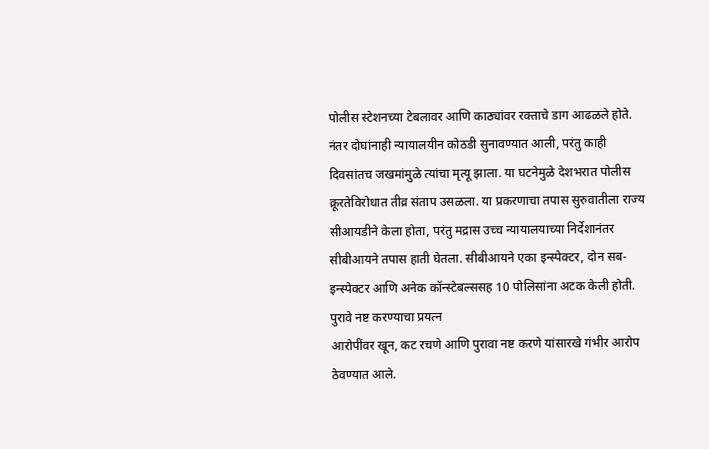पोलीस स्टेशनच्या टेबलावर आणि काठ्यांवर रक्ताचे डाग आढळले होते. नंतर दोघांनाही न्यायालयीन कोठडी सुनावण्यात आली, परंतु काही दिवसांतच जखमांमुळे त्यांचा मृत्यू झाला. या घटनेमुळे देशभरात पोलीस क्रूरतेविरोधात तीव्र संताप उसळला. या प्रकरणाचा तपास सुरुवातीला राज्य सीआयडीने केला होता, परंतु मद्रास उच्च न्यायालयाच्या निर्देशानंतर सीबीआयने तपास हाती घेतला. सीबीआयने एका इन्स्पेक्टर, दोन सब-इन्स्पेक्टर आणि अनेक कॉन्स्टेबल्ससह 10 पोलिसांना अटक केली होती.
पुरावे नष्ट करण्याचा प्रयत्न
आरोपींवर खून, कट रचणे आणि पुरावा नष्ट करणे यांसारखे गंभीर आरोप ठेवण्यात आले.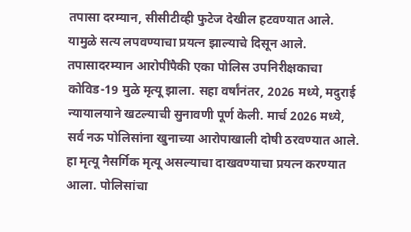तपासा दरम्यान, सीसीटीव्ही फुटेज देखील हटवण्यात आले. यामुळे सत्य लपवण्याचा प्रयत्न झाल्याचे दिसून आले. तपासादरम्यान आरोपींपैकी एका पोलिस उपनिरीक्षकाचा कोविड-19 मुळे मृत्यू झाला. सहा वर्षांनंतर, 2026 मध्ये, मदुराई न्यायालयाने खटल्याची सुनावणी पूर्ण केली. मार्च 2026 मध्ये, सर्व नऊ पोलिसांना खुनाच्या आरोपाखाली दोषी ठरवण्यात आले.
हा मृत्यू नैसर्गिक मृत्यू असल्याचा दाखवण्याचा प्रयत्न करण्यात आला. पोलिसांचा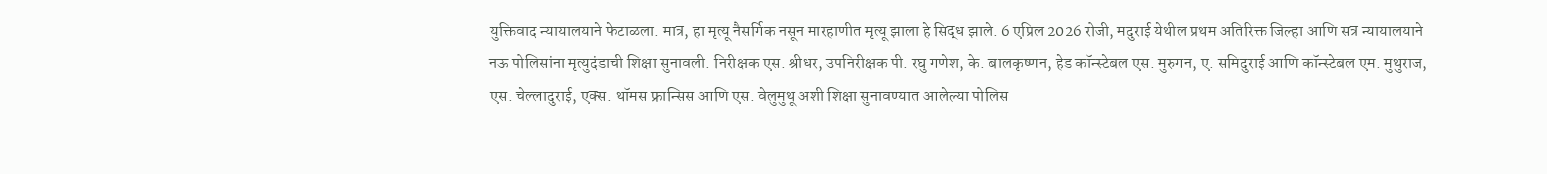युक्तिवाद न्यायालयाने फेटाळला. मात्र, हा मृत्यू नैसर्गिक नसून मारहाणीत मृत्यू झाला हे सिद्ध झाले. 6 एप्रिल 2026 रोजी, मदुराई येथील प्रथम अतिरिक्त जिल्हा आणि सत्र न्यायालयाने नऊ पोलिसांना मृत्युदंडाची शिक्षा सुनावली. निरीक्षक एस. श्रीधर, उपनिरीक्षक पी. रघु गणेश, के. बालकृष्णन, हेड कॉन्स्टेबल एस. मुरुगन, ए. समिदुराई आणि कॉन्स्टेबल एम. मुथुराज, एस. चेल्लादुराई, एक्स. थॉमस फ्रान्सिस आणि एस. वेलुमुथू अशी शिक्षा सुनावण्यात आलेल्या पोलिस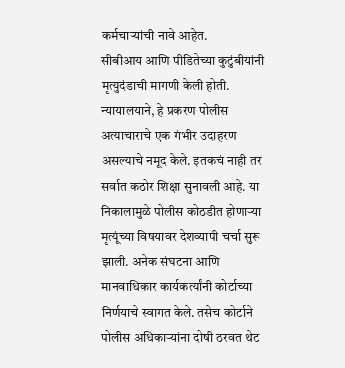कर्मचाऱ्यांची नावे आहेत.
सीबीआय आणि पीडितेच्या कुटुंबीयांनी मृत्युदंडाची मागणी केली होती. न्यायालयाने, हे प्रकरण पोलीस अत्याचाराचे एक गंभीर उदाहरण असल्याचे नमूद केले. इतकचं नाही तर सर्वात कठोर शिक्षा सुनावली आहे. या निकालामुळे पोलीस कोठडीत होणाऱ्या मृत्यूंच्या विषयावर देशव्यापी चर्चा सुरू झाली. अनेक संघटना आणि मानवाधिकार कार्यकर्त्यांनी कोर्टाच्या निर्णयाचे स्वागत केले. तसेच कोर्टाने पोलीस अधिकाऱ्यांना दोषी ठरवत थेट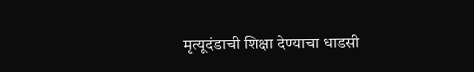मृत्यूदंडाची शिक्षा देण्याचा धाडसी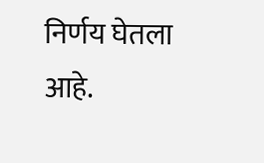निर्णय घेतला आहे.